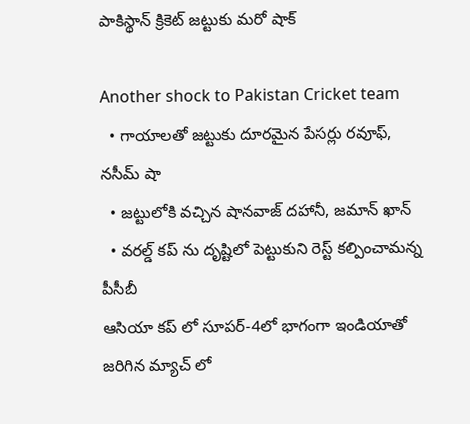పాకిస్థాన్ క్రికెట్ జట్టుకు మరో షాక్

Another shock to Pakistan Cricket team
  • గాయాలతో జట్టుకు దూరమైన పేసర్లు రవూఫ్, నసీమ్ షా
  • జట్టులోకి వచ్చిన షానవాజ్ దహానీ, జమాన్ ఖాన్
  • వరల్డ్ కప్ ను దృష్టిలో పెట్టుకుని రెస్ట్ కల్పించామన్న పీసీబీ
ఆసియా కప్ లో సూపర్-4లో భాగంగా ఇండియాతో జరిగిన మ్యాచ్ లో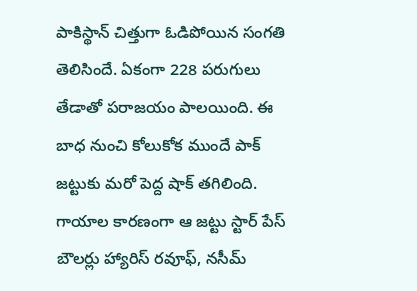పాకిస్థాన్ చిత్తుగా ఓడిపోయిన సంగతి తెలిసిందే. ఏకంగా 228 పరుగులు తేడాతో పరాజయం పాలయింది. ఈ బాధ నుంచి కోలుకోక ముందే పాక్ జట్టుకు మరో పెద్ద షాక్ తగిలింది. గాయాల కారణంగా ఆ జట్టు స్టార్ పేస్ బౌలర్లు హ్యారిస్ రవూఫ్, నసీమ్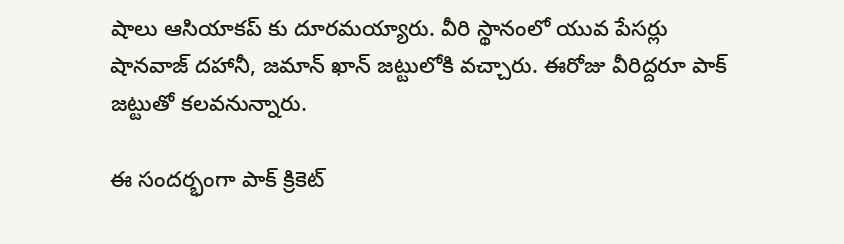షాలు ఆసియాకప్ కు దూరమయ్యారు. వీరి స్థానంలో యువ పేసర్లు షానవాజ్ దహానీ, జమాన్ ఖాన్ జట్టులోకి వచ్చారు. ఈరోజు వీరిద్దరూ పాక్ జట్టుతో కలవనున్నారు.

ఈ సందర్భంగా పాక్ క్రికెట్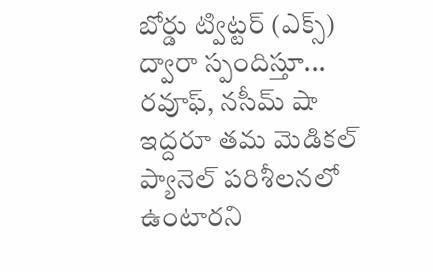బోర్డు ట్విట్టర్ (ఎక్స్) ద్వారా స్పందిస్తూ... రవూఫ్, నసీమ్ షా ఇద్దరూ తమ మెడికల్ ప్యానెల్ పరిశీలనలో ఉంటారని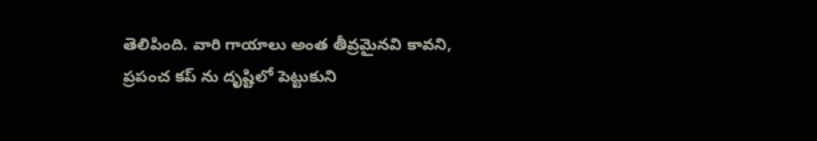తెలిపింది. వారి గాయాలు అంత తీవ్రమైనవి కావని, ప్రపంచ కప్ ను దృష్టిలో పెట్టుకుని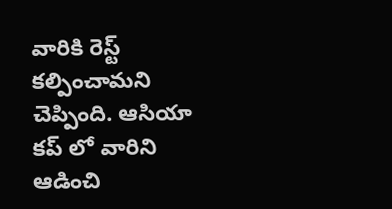వారికి రెస్ట్ కల్పించామని చెప్పింది. ఆసియా కప్ లో వారిని ఆడించి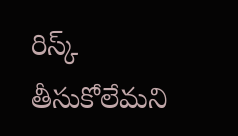రిస్క్ తీసుకోలేమని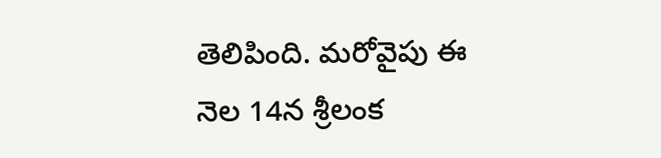తెలిపింది. మరోవైపు ఈ నెల 14న శ్రీలంక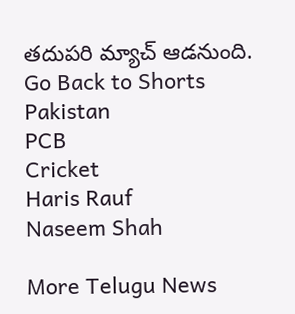తదుపరి మ్యాచ్ ఆడనుంది.
Go Back to Shorts
Pakistan
PCB
Cricket
Haris Rauf
Naseem Shah

More Telugu News